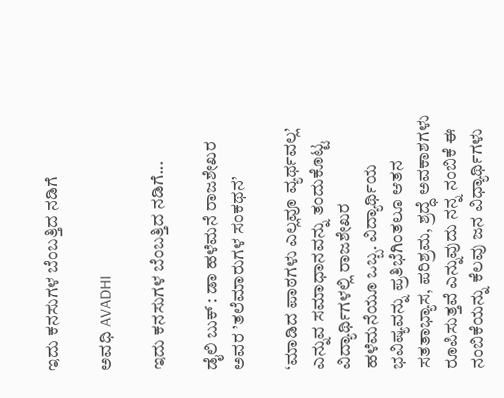ಇದು ಕನಸುಗಳ ಬೆಂಬತ್ತಿದ ನಡಿಗೆ‍

ಅವಧಿ AVADHI

ಇದು ಕನಸುಗಳ ಬೆಂಬತ್ತಿದ ನಡಿಗೆ...

ಡೈಲಿ ಬುಕ್ : ಡಾ ಹಳೆಮನೆ ರಾಜಶೇಖರ ಅವರ ’ತಲೆಮಾರುಗಳ ಸಂಕಥನ’

‘ಮಾಡಿದ ಪಾಠಗಳು ಎಲ್ಲವೂ ವ್ಯರ್ಥವಲ್ಲ’ ಎನ್ನುವ ಸಮಾಧಾನವನ್ನು ತಂದುಕೊಟ್ಟ ವಿದ್ಯಾರ್ಥಿಗಳಲ್ಲಿ ರಾಜಶೇಖರ ಹಳೆಮನೆಯೂ ಒಬ್ಬ. ವಿದ್ಯಾರ್ಥಿಯ ಭವಿಷ್ಯವನ್ನು ಪ್ರತಿಭೆಗಿಂತಲೂ ಆತನ ಸತತಾಭ್ಯಾಸ, ಪರಿಶ್ರಮ, ಶ್ರದ್ಧೆ ಅವಕಾಶಗಳು ರೂಪಿಸುತ್ತವೆ ಎನ್ನುವುದು ನನ್ನ ನಂಬಿಕೆ ಈ ನಂಬಿಕೆಯನ್ನು ಕೆಲವು ಜನ ವಿಧ್ಯಾರ್ಥಿಗಳು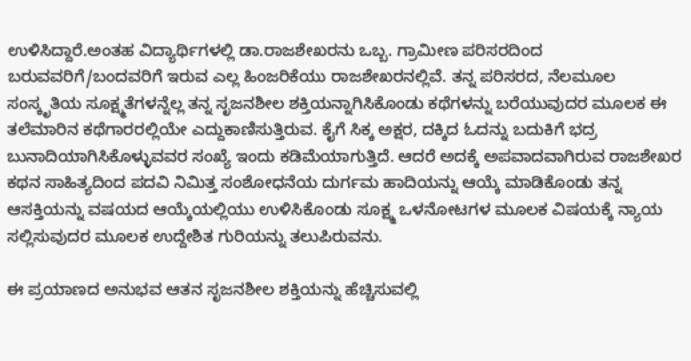ಉಳಿಸಿದ್ದಾರೆ.ಅಂತಹ ವಿದ್ಯಾರ್ಥಿಗಳಲ್ಲಿ ಡಾ.ರಾಜಶೇಖರನು ಒಬ್ಬ. ಗ್ರಾಮೀಣ ಪರಿಸರದಿಂದ ಬರುವವರಿಗೆ/ಬಂದವರಿಗೆ ಇರುವ ಎಲ್ಲ ಹಿಂಜರಿಕೆಯು ರಾಜಶೇಖರನಲ್ಲಿವೆ. ತನ್ನ ಪರಿಸರದ, ನೆಲಮೂಲ ಸಂಸ್ಕೃತಿಯ ಸೂಕ್ಷ್ಮತೆಗಳನ್ನೆಲ್ಲ ತನ್ನ ಸೃಜನಶೀಲ ಶಕ್ತಿಯನ್ನಾಗಿಸಿಕೊಂಡು ಕಥೆಗಳನ್ನು ಬರೆಯುವುದರ ಮೂಲಕ ಈ ತಲೆಮಾರಿನ ಕಥೆಗಾರರಲ್ಲಿಯೇ ಎದ್ದುಕಾಣಿಸುತ್ತಿರುವ. ಕೈಗೆ ಸಿಕ್ಕ ಅಕ್ಷರ, ದಕ್ಕಿದ ಓದನ್ನು ಬದುಕಿಗೆ ಭದ್ರ ಬುನಾದಿಯಾಗಿಸಿಕೊಳ್ಳುವವರ ಸಂಖ್ಯೆ ಇಂದು ಕಡಿಮೆಯಾಗುತ್ತಿದೆ. ಆದರೆ ಅದಕ್ಕೆ ಅಪವಾದವಾಗಿರುವ ರಾಜಶೇಖರ ಕಥನ ಸಾಹಿತ್ಯದಿಂದ ಪದವಿ ನಿಮಿತ್ತ ಸಂಶೋಧನೆಯ ದುರ್ಗಮ ಹಾದಿಯನ್ನು ಆಯ್ಕೆ ಮಾಡಿಕೊಂಡು ತನ್ನ ಆಸಕ್ತಿಯನ್ನು ವಷಯದ ಆಯ್ಕೆಯಲ್ಲಿಯು ಉಳಿಸಿಕೊಂಡು ಸೂಕ್ಷ್ಮ ಒಳನೋಟಗಳ ಮೂಲಕ ವಿಷಯಕ್ಕೆ ನ್ಯಾಯ ಸಲ್ಲಿಸುವುದರ ಮೂಲಕ ಉದ್ದೇಶಿತ ಗುರಿಯನ್ನು ತಲುಪಿರುವನು.

ಈ ಪ್ರಯಾಣದ ಅನುಭವ ಆತನ ಸೃಜನಶೀಲ ಶಕ್ತಿಯನ್ನು ಹೆಚ್ಚಿಸುವಲ್ಲಿ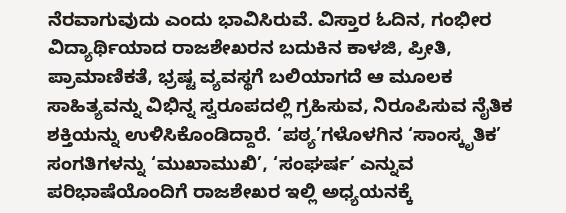ನೆರವಾಗುವುದು ಎಂದು ಭಾವಿಸಿರುವೆ. ವಿಸ್ತಾರ ಓದಿನ, ಗಂಭೀರ ವಿದ್ಯಾರ್ಥಿಯಾದ ರಾಜಶೇಖರನ ಬದುಕಿನ ಕಾಳಜಿ, ಪ್ರೀತಿ, ಪ್ರಾಮಾಣಿಕತೆ, ಭ್ರಷ್ಟ ವ್ಯವಸ್ಥಗೆ ಬಲಿಯಾಗದೆ ಆ ಮೂಲಕ ಸಾಹಿತ್ಯವನ್ನು ವಿಭಿನ್ನ ಸ್ವರೂಪದಲ್ಲಿ ಗ್ರಹಿಸುವ, ನಿರೂಪಿಸುವ ನೈತಿಕ ಶಕ್ತಿಯನ್ನು ಉಳಿಸಿಕೊಂಡಿದ್ದಾರೆ. ‘ಪಠ್ಯ’ಗಳೊಳಗಿನ ‘ಸಾಂಸ್ಕೃತಿಕ’ ಸಂಗತಿಗಳನ್ನು ‘ಮುಖಾಮುಖಿ’, ‘ಸಂಘರ್ಷ’ ಎನ್ನುವ ಪರಿಭಾಷೆಯೊಂದಿಗೆ ರಾಜಶೇಖರ ಇಲ್ಲಿ ಅಧ್ಯಯನಕ್ಕೆ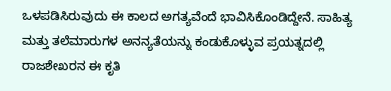ಒಳಪಡಿಸಿರುವುದು ಈ ಕಾಲದ ಅಗತ್ಯವೆಂದೆ ಭಾವಿಸಿಕೊಂಡಿದ್ದೇನೆ. ಸಾಹಿತ್ಯ ಮತ್ತು ತಲೆಮಾರುಗಳ ಅನನ್ಯತೆಯನ್ನು ಕಂಡುಕೊಳ್ಳುವ ಪ್ರಯತ್ನದಲ್ಲಿ ರಾಜಶೇಖರನ ಈ ಕೃತಿ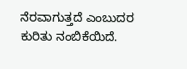ನೆರವಾಗುತ್ತದೆ ಎಂಬುದರ ಕುರಿತು ನಂಬಿಕೆಯಿದೆ.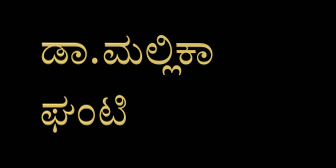ಡಾ.ಮಲ್ಲಿಕಾ ಘಂಟಿ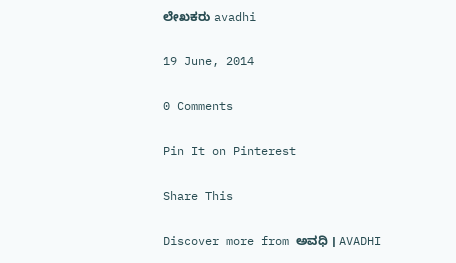ಲೇಖಕರು avadhi

19 June, 2014

0 Comments

Pin It on Pinterest

Share This

Discover more from ಅವಧಿ । AVADHI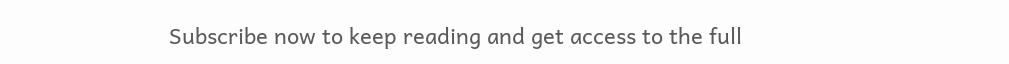Subscribe now to keep reading and get access to the full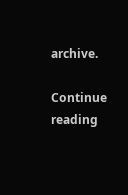archive.

Continue reading